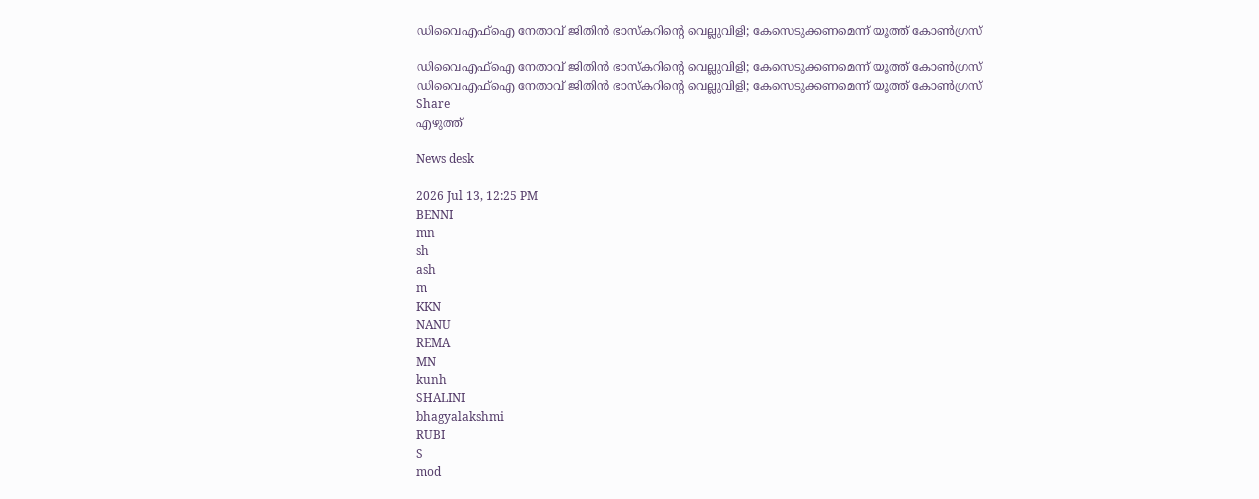ഡിവൈഎഫ്‌ഐ നേതാവ് ജിതിൻ ഭാസ്‌കറിന്റെ വെല്ലുവിളി; കേസെടുക്കണമെന്ന് യൂത്ത് കോൺഗ്രസ്

ഡിവൈഎഫ്‌ഐ നേതാവ് ജിതിൻ ഭാസ്‌കറിന്റെ വെല്ലുവിളി; കേസെടുക്കണമെന്ന് യൂത്ത് കോൺഗ്രസ്
ഡിവൈഎഫ്‌ഐ നേതാവ് ജിതിൻ ഭാസ്‌കറിന്റെ വെല്ലുവിളി; കേസെടുക്കണമെന്ന് യൂത്ത് കോൺഗ്രസ്
Share
എഴുത്ത്

News desk

2026 Jul 13, 12:25 PM
BENNI
mn
sh
ash
m
KKN
NANU
REMA
MN
kunh
SHALINI
bhagyalakshmi
RUBI
S
mod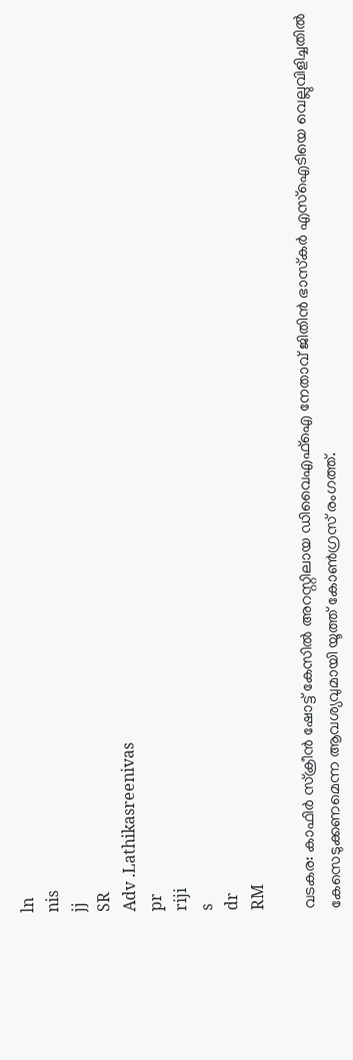ln
nis
jj
SR
Adv .Lathikasreenivas
pr
riji
s
dr
RM

വടകര: കാഫിർ സ്‌ക്രീൻ ഷോട്ട് കേസിൽ അറസ്റ്റിലായ ഡിവൈഎഫ്‌ഐ നേതാവ് ജിതിൻ ഭാസ്‌കർ എസ്‌ഐടിയെ വെല്ലുവിളിച്ചതിൽ കേസെടുക്കണമെന്ന ആവശ്യവുമായി യൂത്ത് കോൺഗ്രസ് രംഗത്ത്.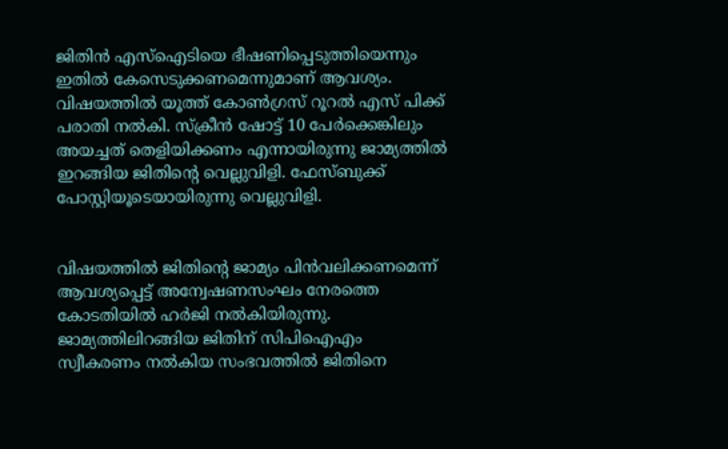ജിതിൻ എസ്ഐടിയെ ഭീഷണിപ്പെടുത്തിയെന്നും ഇതിൽ കേസെടുക്കണമെന്നുമാണ് ആവശ്യം. വിഷയത്തിൽ യൂത്ത് കോൺഗ്രസ് റൂറൽ എസ് പിക്ക് പരാതി നൽകി. സ്‌ക്രീൻ ഷോട്ട് 10 പേർക്കെങ്കിലും അയച്ചത് തെളിയിക്കണം എന്നായിരുന്നു ജാമ്യത്തിൽ ഇറങ്ങിയ ജിതിന്റെ വെല്ലുവിളി. ഫേസ്ബുക്ക് പോസ്റ്റിയൂടെയായിരുന്നു വെല്ലുവിളി.


വിഷയത്തിൽ ജിതിന്റെ ജാമ്യം പിൻവലിക്കണമെന്ന് ആവശ്യപ്പെട്ട് അന്വേഷണസംഘം നേരത്തെ കോടതിയിൽ ഹർജി നൽകിയിരുന്നു. ജാമ്യത്തിലിറങ്ങിയ ജിതിന് സിപിഐഎം സ്വീകരണം നൽകിയ സംഭവത്തിൽ ജിതിനെ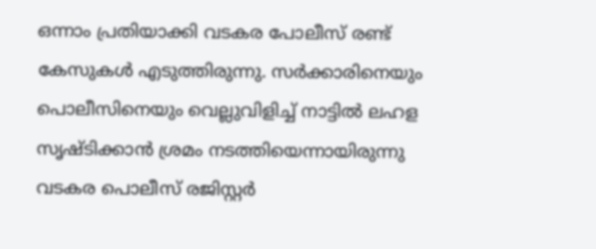ഒന്നാം പ്രതിയാക്കി വടകര പോലീസ് രണ്ട് കേസുകൾ എടുത്തിരുന്നു. സർക്കാരിനെയും പൊലീസിനെയും വെല്ലുവിളിച്ച് നാട്ടിൽ ലഹള സൃഷ്ടിക്കാൻ ശ്രമം നടത്തിയെന്നായിരുന്നു വടകര പൊലീസ് രജിസ്റ്റർ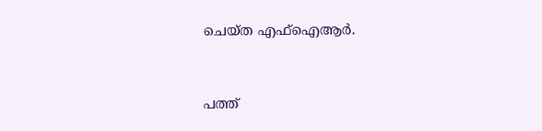ചെയ്ത എഫ്‌ഐആർ.


പത്ത്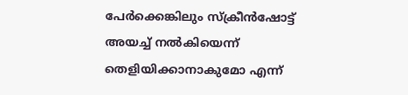പേർക്കെങ്കിലും സ്‌ക്രീൻഷോട്ട് അയച്ച് നൽകിയെന്ന് തെളിയിക്കാനാകുമോ എന്ന്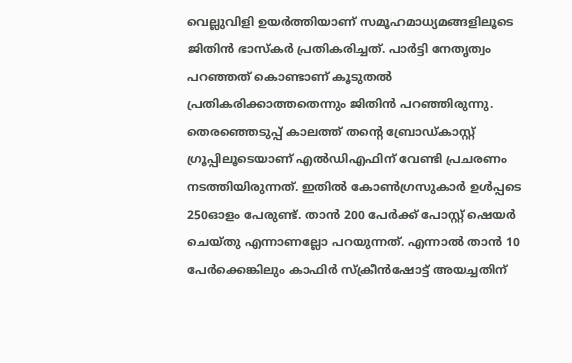വെല്ലുവിളി ഉയർത്തിയാണ് സമൂഹമാധ്യമങ്ങളിലൂടെ ജിതിൻ ഭാസ്‌കർ പ്രതികരിച്ചത്. പാർട്ടി നേതൃത്വം പറഞ്ഞത് കൊണ്ടാണ് കൂടുതൽ പ്രതികരിക്കാത്തതെന്നും ജിതിൻ പറഞ്ഞിരുന്നു. തെരഞ്ഞെടുപ്പ് കാലത്ത് തന്റെ ബ്രോഡ്കാസ്റ്റ് ഗ്രൂപ്പിലൂടെയാണ് എൽഡിഎഫിന് വേണ്ടി പ്രചരണം നടത്തിയിരുന്നത്. ഇതിൽ കോൺഗ്രസുകാർ ഉൾപ്പടെ 250ഓളം പേരുണ്ട്. താൻ 200 പേർക്ക് പോസ്റ്റ് ഷെയർ ചെയ്തു എന്നാണല്ലോ പറയുന്നത്. എന്നാൽ താൻ 10 പേർക്കെങ്കിലും കാഫിർ സ്‌ക്രീൻഷോട്ട് അയച്ചതിന്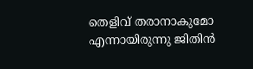തെളിവ് തരാനാകുമോ എന്നായിരുന്നു ജിതിൻ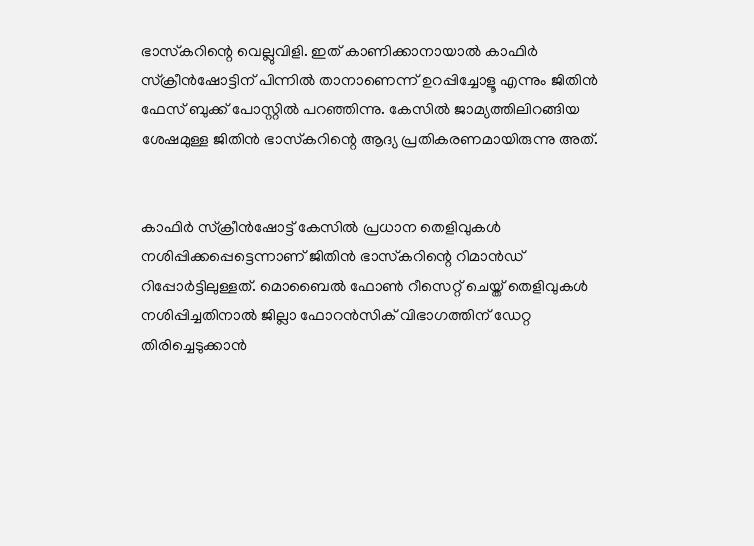ഭാസ്‌കറിന്റെ വെല്ലുവിളി. ഇത് കാണിക്കാനായാൽ കാഫിർ സ്‌ക്രീൻഷോട്ടിന് പിന്നിൽ താനാണെന്ന് ഉറപ്പിച്ചോളൂ എന്നും ജിതിൻ ഫേസ് ബുക്ക് പോസ്റ്റിൽ പറഞ്ഞിന്നു. കേസിൽ ജാമ്യത്തിലിറങ്ങിയ ശേഷമുള്ള ജിതിൻ ഭാസ്‌കറിന്റെ ആദ്യ പ്രതികരണമായിരുന്നു അത്.


കാഫിർ സ്‌ക്രീൻഷോട്ട് കേസിൽ പ്രധാന തെളിവുകൾ നശിപ്പിക്കപ്പെട്ടെന്നാണ് ജിതിൻ ഭാസ്‌കറിന്റെ റിമാൻഡ് റിപ്പോർട്ടിലുള്ളത്. മൊബൈൽ ഫോൺ റീസെറ്റ് ചെയ്ത് തെളിവുകൾ നശിപ്പിച്ചതിനാൽ ജില്ലാ ഫോറൻസിക് വിഭാഗത്തിന് ഡേറ്റ തിരിച്ചെടുക്കാൻ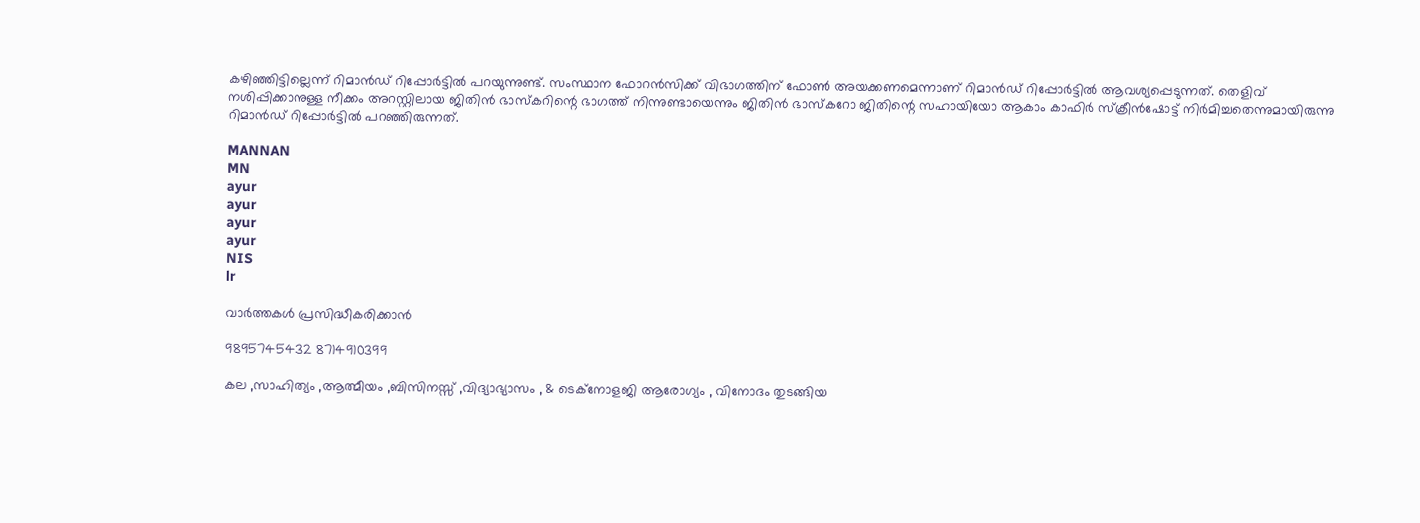കഴിഞ്ഞിട്ടില്ലെന്ന് റിമാൻഡ് റിപ്പോർട്ടിൽ പറയുന്നുണ്ട്. സംസ്ഥാന ഫോറൻസിക്ക് വിഭാഗത്തിന് ഫോൺ അയക്കണമെന്നാണ് റിമാൻഡ് റിപ്പോർട്ടിൽ ആവശ്യപ്പെടുന്നത്. തെളിവ് നശിപ്പിക്കാനുള്ള നീക്കം അറസ്റ്റിലായ ജിതിൻ ഭാസ്‌കറിന്റെ ഭാഗത്ത് നിന്നുണ്ടായെന്നും ജിതിൻ ഭാസ്‌കറോ ജിതിന്റെ സഹായിയോ ആകാം കാഫിർ സ്‌ക്രീൻഷോട്ട് നിർമിച്ചതെന്നുമായിരുന്നു റിമാൻഡ് റിപ്പോർട്ടിൽ പറഞ്ഞിരുന്നത്.

MANNAN
MN
ayur
ayur
ayur
ayur
NIS
lr

വാർത്തകൾ പ്രസിദ്ധീകരിക്കാൻ

9895745432 8714910399

കല ,സാഹിത്യം ,ആത്മീയം ,ബിസിനസ്സ് ,വിദ്യാഭ്യാസം , & ടെക്‌നോളജി ആരോഗ്യം , വിനോദം തുടങ്ങിയ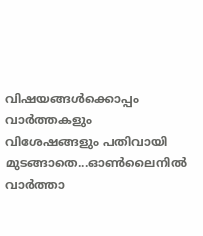വിഷയങ്ങൾക്കൊപ്പം വാർത്തകളും വിശേഷങ്ങളും പതിവായി മുടങ്ങാതെ...ഓൺലൈനിൽ വാർത്താ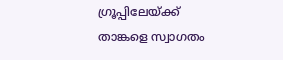ഗ്രൂപ്പിലേയ്ക്ക് താങ്കളെ സ്വാഗതം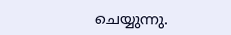ചെയ്യുന്നു.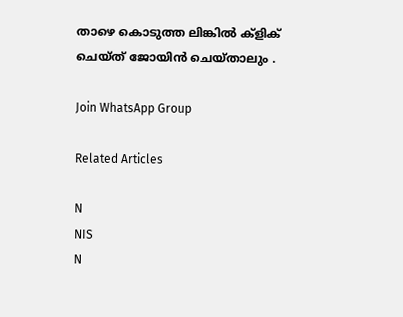താഴെ കൊടുത്ത ലിങ്കിൽ ക്ളിക് ചെയ്‌ത്‌ ജോയിൻ ചെയ്‌താലും .

Join WhatsApp Group

Related Articles

N
NIS
N